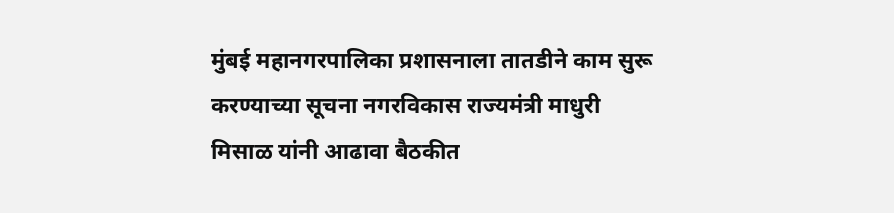मुंबई महानगरपालिका प्रशासनाला तातडीने काम सुरू करण्याच्या सूचना नगरविकास राज्यमंत्री माधुरी मिसाळ यांनी आढावा बैठकीत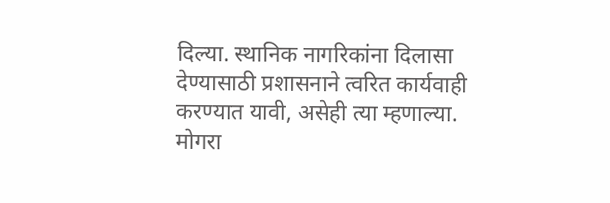दिल्या. स्थानिक नागरिकांना दिलासा देण्यासाठी प्रशासनाने त्वरित कार्यवाही करण्यात यावी, असेही त्या म्हणाल्या.
मोगरा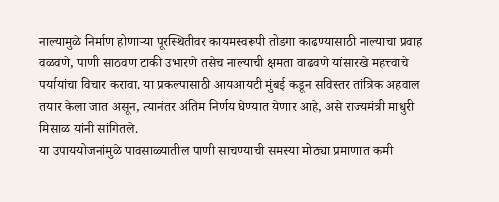नाल्यामुळे निर्माण होणाऱ्या पूरस्थितीवर कायमस्वरूपी तोडगा काढण्यासाठी नाल्याचा प्रवाह वळवणे, पाणी साठवण टाकी उभारणे तसेच नाल्याची क्षमता वाढवणे यांसारखे महत्त्वाचे पर्यायांचा विचार करावा. या प्रकल्पासाठी आयआयटी मुंबई कडून सविस्तर तांत्रिक अहवाल तयार केला जात असून, त्यानंतर अंतिम निर्णय घेण्यात येणार आहे, असे राज्यमंत्री माधुरी मिसाळ यांनी सांगितले.
या उपाययोजनांमुळे पावसाळ्यातील पाणी साचण्याची समस्या मोठ्या प्रमाणात कमी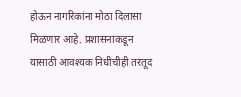होऊन नागरिकांना मोठा दिलासा मिळणार आहे. प्रशासनाकडून यासाठी आवश्यक निधीचीही तरतूद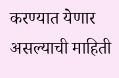करण्यात येणार असल्याची माहिती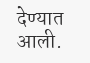देण्यात आली.